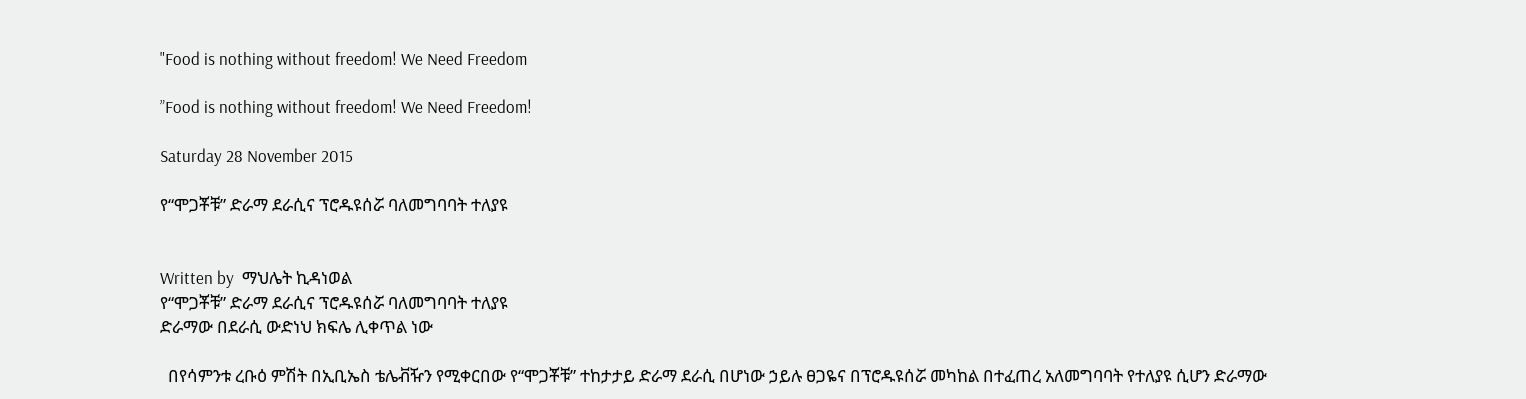"Food is nothing without freedom! We Need Freedom

”Food is nothing without freedom! We Need Freedom!

Saturday 28 November 2015

የ“ሞጋቾቹ” ድራማ ደራሲና ፕሮዱዩሰሯ ባለመግባባት ተለያዩ


Written by  ማህሌት ኪዳነወል
የ“ሞጋቾቹ” ድራማ ደራሲና ፕሮዱዩሰሯ ባለመግባባት ተለያዩ
ድራማው በደራሲ ውድነህ ክፍሌ ሊቀጥል ነው

  በየሳምንቱ ረቡዕ ምሽት በኢቢኤስ ቴሌቭዥን የሚቀርበው የ“ሞጋቾቹ” ተከታታይ ድራማ ደራሲ በሆነው ኃይሉ ፀጋዬና በፕሮዱዩሰሯ መካከል በተፈጠረ አለመግባባት የተለያዩ ሲሆን ድራማው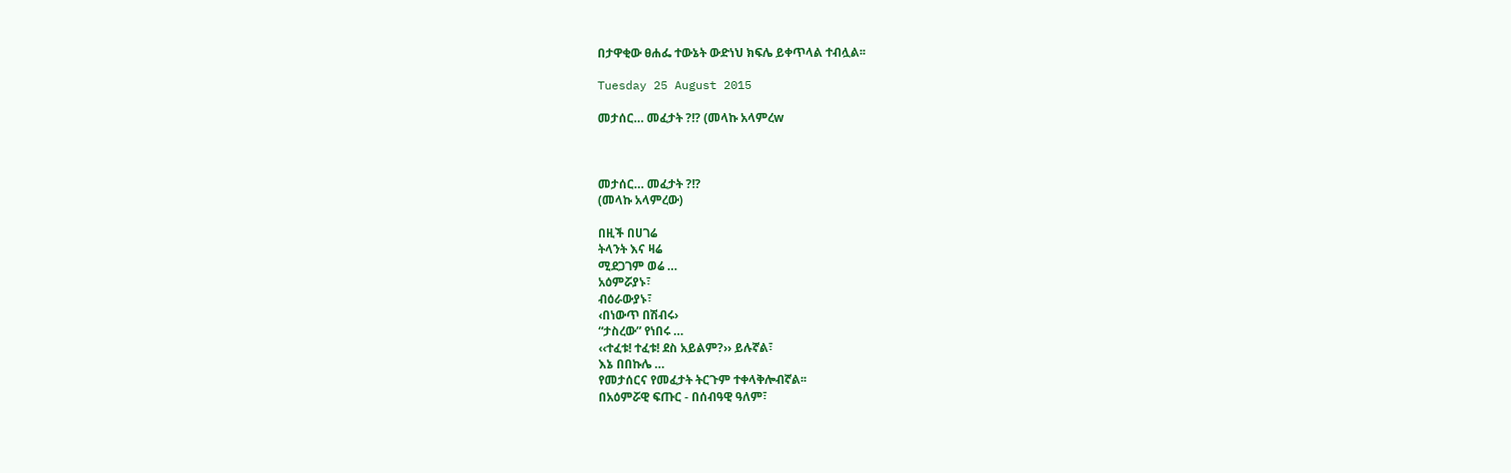በታዋቂው ፀሐፌ ተውኔት ውድነህ ክፍሌ ይቀጥላል ተብሏል፡፡

Tuesday 25 August 2015

መታሰር… መፈታት ?!? (መላኩ አላምረw



መታሰር… መፈታት ?!?
(መላኩ አላምረው)

በዚች በሀገሬ
ትላንት እና ዛሬ
ሚደጋገም ወሬ …
አዕምሯያኑ፣
ብዕራውያኑ፣
‹በነውጥ በሽብሩ›
“ታስረው” የነበሩ …
‹‹ተፈቱ! ተፈቱ! ደስ አይልም?›› ይሉኛል፣
እኔ በበኩሌ …
የመታሰርና የመፈታት ትርጉም ተቀላቅሎብኛል፡፡
በአዕምሯዊ ፍጡር - በሰብዓዊ ዓለም፣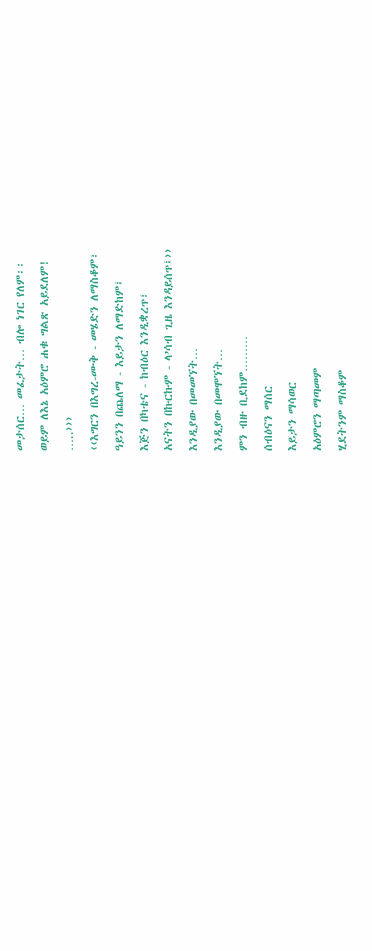መታሰር… መፈታት… ብሎ ነገር የለም፡፡
ወይም ለእኔ አዕምሮ ሐቁ ግልጽ አይደለም!
…..›››
‹‹እግርን በእግረ-ሙቅ - መሄድን ለማስቆም፣
ዓይንን በጨለማ - እይታን ለማድከም፤
እጅን በካቴና - ከብዕር እንዲቋረጥ፣
አናትን በኩርኩም - ላ’ሳብ ጊዜ እንዳይሰጥ፤››
እንዲያው በመመኘት…
እንዲያው በመሞኘት…
ምን ብዙ ቢደከም………
ሰብዕናን ማሰር
እይታን ማሳወር
አዕምሮን ማጣመም
ሂደትንም ማስቆም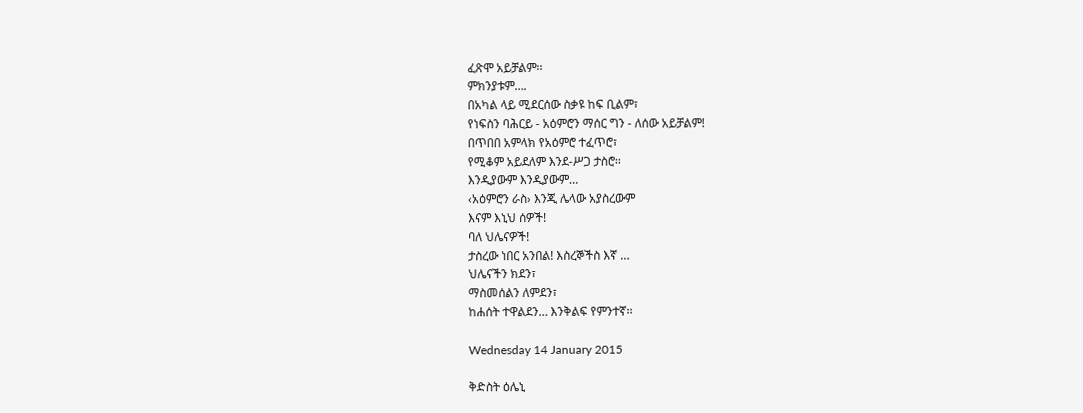ፈጽሞ አይቻልም፡፡
ምክንያቱም….
በአካል ላይ ሚደርሰው ስቃዩ ከፍ ቢልም፣
የነፍስን ባሕርይ - አዕምሮን ማሰር ግን - ለሰው አይቻልም!
በጥበበ አምላክ የአዕምሮ ተፈጥሮ፣
የሚቆም አይደለም እንደ-ሥጋ ታስሮ፡፡
እንዲያውም እንዲያውም…
‹አዕምሮን ራስ› እንጂ ሌላው አያስረውም
እናም እኒህ ሰዎች!
ባለ ህሌናዎች!
ታስረው ነበር አንበል! እስረኞችስ እኛ …
ህሌናችን ክደን፣
ማስመሰልን ለምደን፣
ከሐሰት ተዋልደን… እንቅልፍ የምንተኛ፡፡

Wednesday 14 January 2015

ቅድስት ዕሌኒ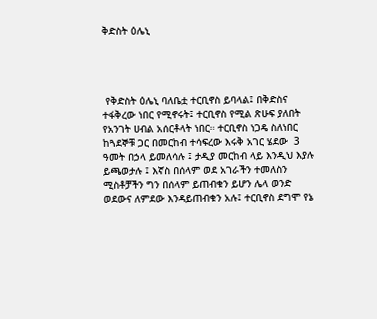ቅድስት ዕሌኒ




 የቅድስት ዕሌኒ ባለቤቷ ተርቢኖስ ይባላል፤ በቅድስና ተፋቅረው ነበር የሚኖሩት፤ ተርቢኖስ የሚል ጽሁፍ ያለበት የአንገት ሀብል አሰርቶላት ነበር። ተርቢኖስ ነጋዴ ስለነበር ከጓደኞቹ ጋር በመርከብ ተሳፍረው እሩቅ አገር ሄደው  3 ዓመት በኃላ ይመለሳሉ ፤ ታዲያ መርከብ ላይ እንዲህ እያሉ ይጫወታሉ ፤ እኛስ በሰላም ወደ አገራችን ተመለስን ሚስቶቻችን ግን በሰላም ይጠብቁን ይሆን ሌላ ወንድ ወደውና ለምደው እንዳይጠብቁን አሉ፤ ተርቢኖስ ደግሞ የኔ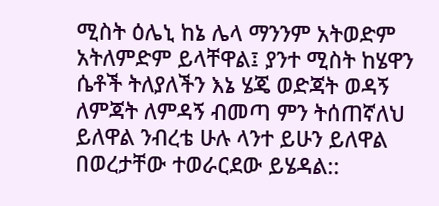ሚስት ዕሌኒ ከኔ ሌላ ማንንም አትወድም አትለምድም ይላቸዋል፤ ያንተ ሚስት ከሄዋን ሴቶች ትለያለችን እኔ ሄጄ ወድጃት ወዳኝ ለምጃት ለምዳኝ ብመጣ ምን ትሰጠኛለህ ይለዋል ንብረቴ ሁሉ ላንተ ይሁን ይለዋል በወረታቸው ተወራርደው ይሄዳል::